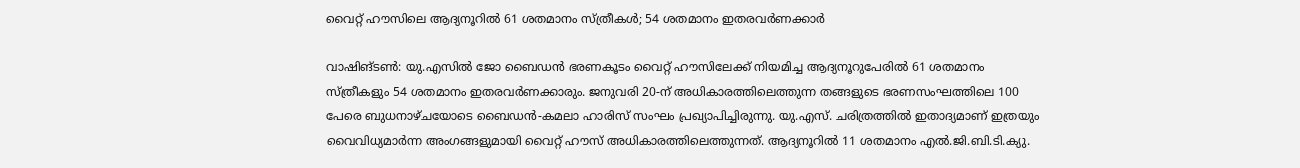വൈറ്റ് ഹൗസിലെ ആദ്യനൂറിൽ 61 ശതമാനം സ്ത്രീകൾ; 54 ശതമാനം ഇതരവർണക്കാർ

വാഷിങ്ടൺ: യു.എസിൽ ജോ ബൈഡൻ ഭരണകൂടം വൈറ്റ് ഹൗസിലേക്ക് നിയമിച്ച ആദ്യനൂറുപേരിൽ 61 ശതമാനം സ്ത്രീകളും 54 ശതമാനം ഇതരവർണക്കാരും. ജനുവരി 20-ന് അധികാരത്തിലെത്തുന്ന തങ്ങളുടെ ഭരണസംഘത്തിലെ 100 പേരെ ബുധനാഴ്ചയോടെ ബൈഡൻ-കമലാ ഹാരിസ് സംഘം പ്രഖ്യാപിച്ചിരുന്നു. യു.എസ്. ചരിത്രത്തിൽ ഇതാദ്യമാണ് ഇത്രയും വൈവിധ്യമാർന്ന അംഗങ്ങളുമായി വൈറ്റ് ഹൗസ് അധികാരത്തിലെത്തുന്നത്. ആദ്യനൂറിൽ 11 ശതമാനം എൽ.ജി.ബി.ടി.ക്യു.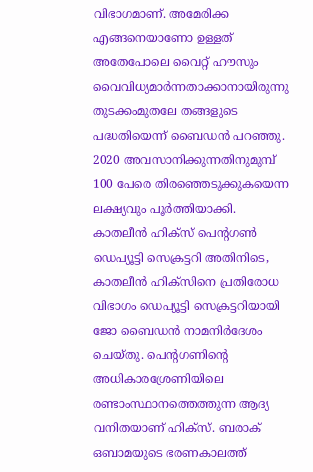വിഭാഗമാണ്. അമേരിക്ക എങ്ങനെയാണോ ഉള്ളത് അതേപോലെ വൈറ്റ് ഹൗസും വൈവിധ്യമാർന്നതാക്കാനായിരുന്നു തുടക്കംമുതലേ തങ്ങളുടെ പദ്ധതിയെന്ന് ബൈഡൻ പറഞ്ഞു. 2020 അവസാനിക്കുന്നതിനുമുമ്പ് 100 പേരെ തിരഞ്ഞെടുക്കുകയെന്ന ലക്ഷ്യവും പൂർത്തിയാക്കി. കാതലീൻ ഹിക്സ് പെന്റഗൺ ഡെപ്യൂട്ടി സെക്രട്ടറി അതിനിടെ, കാതലീൻ ഹിക്സിനെ പ്രതിരോധ വിഭാഗം ഡെപ്യൂട്ടി സെക്രട്ടറിയായി ജോ ബൈഡൻ നാമനിർദേശം ചെയ്തു. പെന്റഗണിന്റെ അധികാരശ്രേണിയിലെ രണ്ടാംസ്ഥാനത്തെത്തുന്ന ആദ്യ വനിതയാണ് ഹിക്സ്. ബരാക് ഒബാമയുടെ ഭരണകാലത്ത്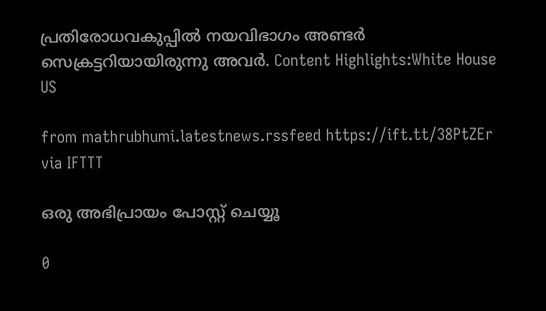പ്രതിരോധവകുപ്പിൽ നയവിഭാഗം അണ്ടർ സെക്രട്ടറിയായിരുന്നു അവർ. Content Highlights:White House US

from mathrubhumi.latestnews.rssfeed https://ift.tt/38PtZEr
via IFTTT

ഒരു അഭിപ്രായം പോസ്റ്റ് ചെയ്യൂ

0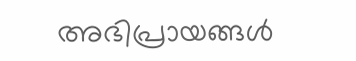അഭിപ്രായങ്ങള്‍